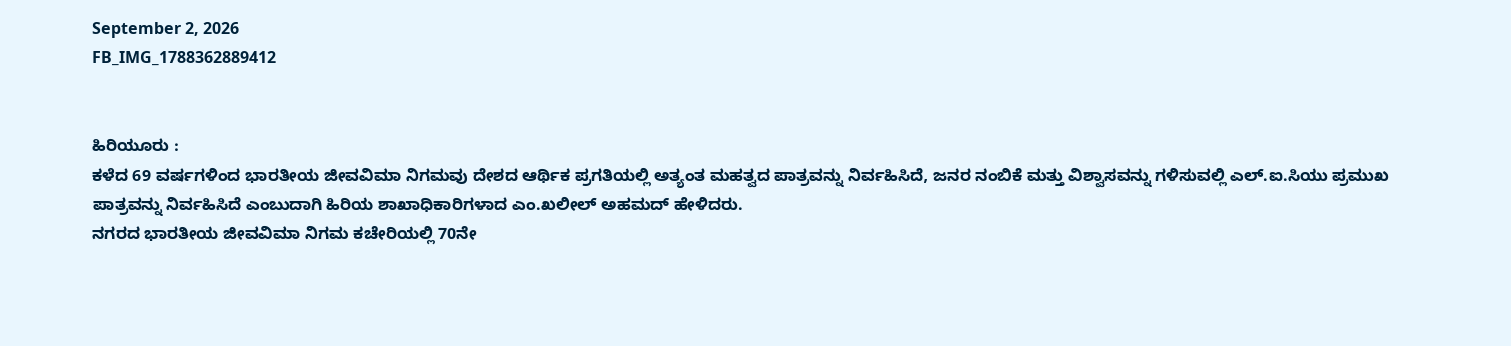September 2, 2026
FB_IMG_1788362889412


ಹಿರಿಯೂರು :
ಕಳೆದ 69 ವರ್ಷಗಳಿಂದ ಭಾರತೀಯ ಜೀವವಿಮಾ ನಿಗಮವು ದೇಶದ ಆರ್ಥಿಕ ಪ್ರಗತಿಯಲ್ಲಿ ಅತ್ಯಂತ ಮಹತ್ವದ ಪಾತ್ರವನ್ನು ನಿರ್ವಹಿಸಿದೆ, ಜನರ ನಂಬಿಕೆ ಮತ್ತು ವಿಶ್ವಾಸವನ್ನು ಗಳಿಸುವಲ್ಲಿ ಎಲ್.ಐ.ಸಿಯು ಪ್ರಮುಖ ಪಾತ್ರವನ್ನು ನಿರ್ವಹಿಸಿದೆ ಎಂಬುದಾಗಿ ಹಿರಿಯ ಶಾಖಾಧಿಕಾರಿಗಳಾದ ಎಂ.ಖಲೀಲ್ ಅಹಮದ್ ಹೇಳಿದರು.
ನಗರದ ಭಾರತೀಯ ಜೀವವಿಮಾ ನಿಗಮ ಕಚೇರಿಯಲ್ಲಿ 70ನೇ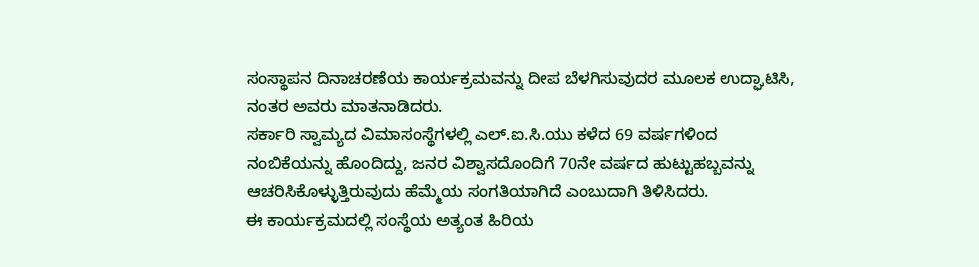ಸಂಸ್ಥಾಪನ ದಿನಾಚರಣೆಯ ಕಾರ್ಯಕ್ರಮವನ್ನು ದೀಪ ಬೆಳಗಿಸುವುದರ ಮೂಲಕ ಉದ್ಘಾಟಿಸಿ, ನಂತರ ಅವರು ಮಾತನಾಡಿದರು.
ಸರ್ಕಾರಿ ಸ್ವಾಮ್ಯದ ವಿಮಾಸಂಸ್ಥೆಗಳಲ್ಲಿ ಎಲ್.ಐ.ಸಿ.ಯು ಕಳೆದ 69 ವರ್ಷಗಳಿಂದ ನಂಬಿಕೆಯನ್ನು ಹೊಂದಿದ್ದು, ಜನರ ವಿಶ್ವಾಸದೊಂದಿಗೆ 70ನೇ ವರ್ಷದ ಹುಟ್ಟುಹಬ್ಬವನ್ನು ಆಚರಿಸಿಕೊಳ್ಳುತ್ತಿರುವುದು ಹೆಮ್ಮೆಯ ಸಂಗತಿಯಾಗಿದೆ ಎಂಬುದಾಗಿ ತಿಳಿಸಿದರು.
ಈ ಕಾರ್ಯಕ್ರಮದಲ್ಲಿ ಸಂಸ್ಥೆಯ ಅತ್ಯಂತ ಹಿರಿಯ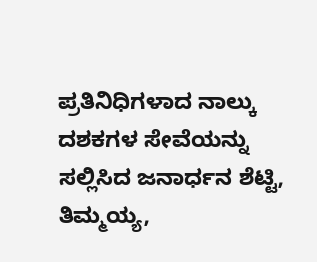ಪ್ರತಿನಿಧಿಗಳಾದ ನಾಲ್ಕು ದಶಕಗಳ ಸೇವೆಯನ್ನು ಸಲ್ಲಿಸಿದ ಜನಾರ್ಧನ ಶೆಟ್ಟಿ, ತಿಮ್ಮಯ್ಯ,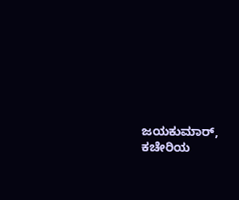ಜಯಕುಮಾರ್, ಕಚೇರಿಯ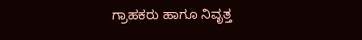ಗ್ರಾಹಕರು ಹಾಗೂ ನಿವೃತ್ತ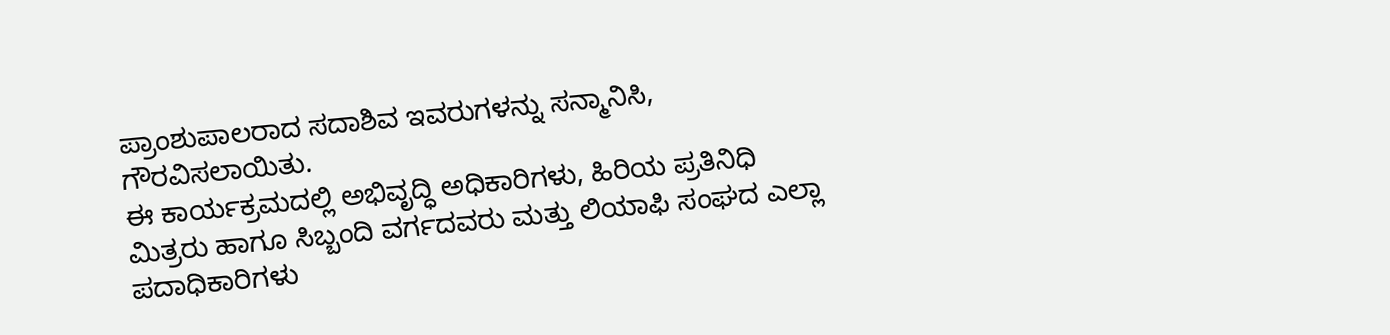ಪ್ರಾಂಶುಪಾಲರಾದ ಸದಾಶಿವ ಇವರುಗಳನ್ನು ಸನ್ಮಾನಿಸಿ, ಗೌರವಿಸಲಾಯಿತು.
ಈ ಕಾರ್ಯಕ್ರಮದಲ್ಲಿ ಅಭಿವೃದ್ಧಿ ಅಧಿಕಾರಿಗಳು, ಹಿರಿಯ ಪ್ರತಿನಿಧಿ ಮಿತ್ರರು ಹಾಗೂ ಸಿಬ್ಬಂದಿ ವರ್ಗದವರು ಮತ್ತು ಲಿಯಾಫಿ ಸಂಘದ ಎಲ್ಲಾ ಪದಾಧಿಕಾರಿಗಳು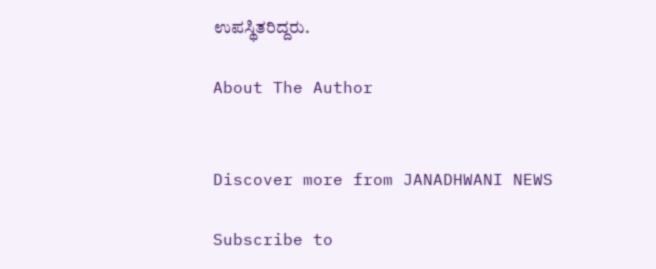ಉಪಸ್ಥಿತರಿದ್ದರು.

About The Author


Discover more from JANADHWANI NEWS

Subscribe to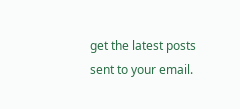get the latest posts sent to your email.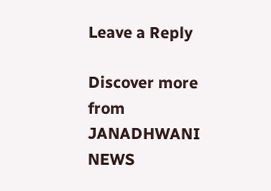Leave a Reply

Discover more from JANADHWANI NEWS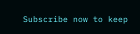Subscribe now to keep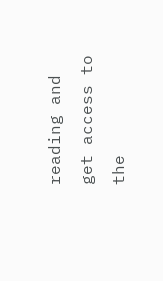reading and get access to the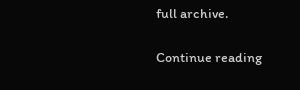full archive.

Continue reading